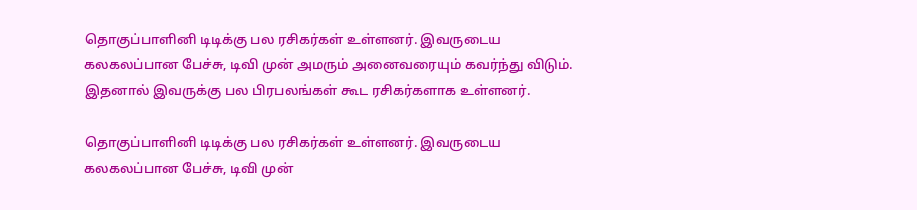தொகுப்பாளினி டிடிக்கு பல ரசிகர்கள் உள்ளனர். இவருடைய கலகலப்பான பேச்சு, டிவி முன் அமரும் அனைவரையும் கவர்ந்து விடும். இதனால் இவருக்கு பல பிரபலங்கள் கூட ரசிகர்களாக உள்ளனர்.

தொகுப்பாளினி டிடிக்கு பல ரசிகர்கள் உள்ளனர். இவருடைய கலகலப்பான பேச்சு, டிவி முன்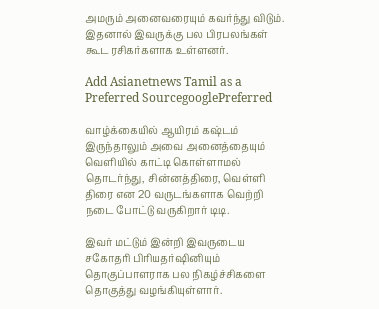அமரும் அனைவரையும் கவர்ந்து விடும். இதனால் இவருக்கு பல பிரபலங்கள் கூட ரசிகர்களாக உள்ளனர்.

Add Asianetnews Tamil as a Preferred SourcegooglePreferred

வாழ்க்கையில் ஆயிரம் கஷ்டம் இருந்தாலும் அவை அனைத்தையும் வெளியில் காட்டி கொள்ளாமல் தொடர்ந்து, சின்னத்திரை, வெள்ளி திரை என 20 வருடங்களாக வெற்றி நடை போட்டு வருகிறார் டிடி.

இவர் மட்டும் இன்றி இவருடைய சகோதரி பிரியதர்ஷினியும் தொகுப்பாளராக பல நிகழ்ச்சிகளை தொகுத்து வழங்கியுள்ளார்.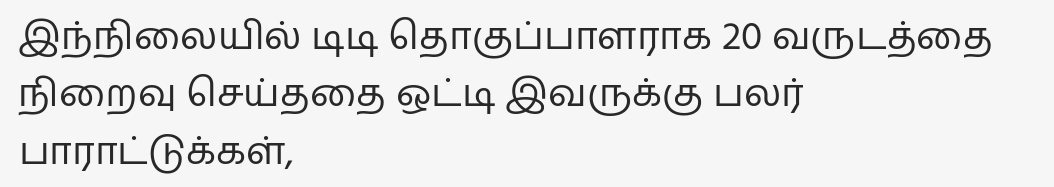இந்நிலையில் டிடி தொகுப்பாளராக 20 வருடத்தை நிறைவு செய்ததை ஒட்டி இவருக்கு பலர் பாராட்டுக்கள்,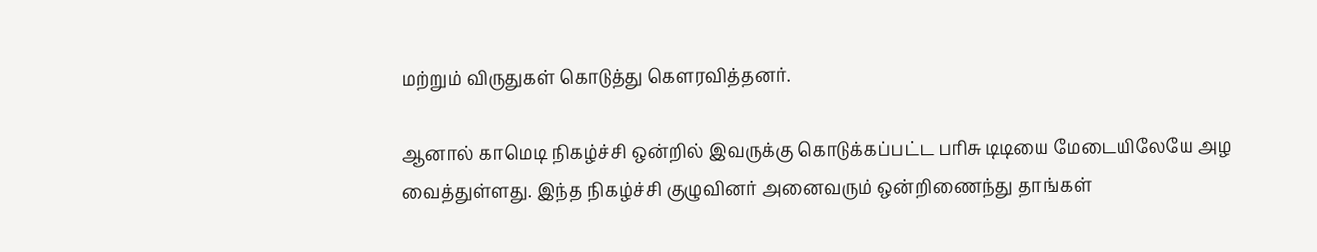மற்றும் விருதுகள் கொடுத்து கௌரவித்தனர்.

ஆனால் காமெடி நிகழ்ச்சி ஒன்றில் இவருக்கு கொடுக்கப்பட்ட பரிசு டிடியை மேடையிலேயே அழ வைத்துள்ளது. இந்த நிகழ்ச்சி குழுவினர் அனைவரும் ஒன்றிணைந்து தாங்கள்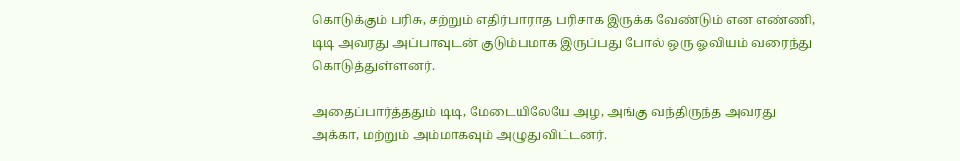கொடுக்கும் பரிசு, சற்றும் எதிர்பாராத பரிசாக இருக்க வேண்டும் என எண்ணி, டிடி அவரது அப்பாவுடன் குடும்பமாக இருப்பது போல் ஒரு ஓவியம் வரைந்து கொடுத்துள்ளனர்.

அதைப்பார்த்ததும் டிடி, மேடையிலேயே அழ, அங்கு வந்திருந்த அவரது அக்கா, மற்றும் அம்மாகவும் அழுதுவிட்டனர்.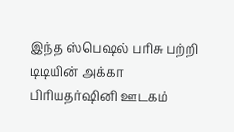இந்த ஸ்பெஷல் பரிசு பற்றி டிடியின் அக்கா பிரியதர்ஷினி ஊடகம்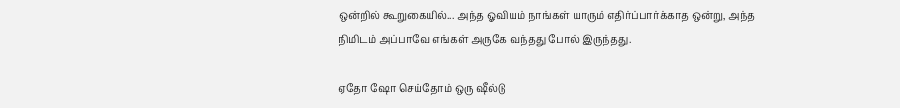ஒன்றில் கூறுகையில்... அந்த ஓவியம் நாங்கள் யாரும் எதிர்ப்பார்க்காத ஒன்று, அந்த நிமிடம் அப்பாவே எங்கள் அருகே வந்தது போல் இருந்தது.

ஏதோ ஷோ செய்தோம் ஒரு ஷீல்டு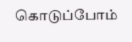கொடுப்போம்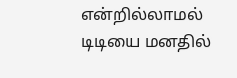என்றில்லாமல் டிடியை மனதில்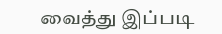வைத்து இப்படி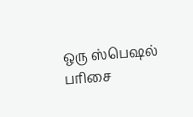ஒரு ஸ்பெஷல் பரிசை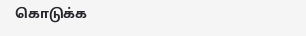கொடுக்க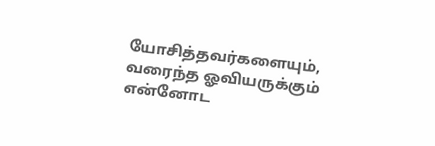யோசித்தவர்களையும், வரைந்த ஓவியருக்கும் என்னோட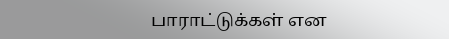பாராட்டுக்கள் என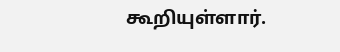கூறியுள்ளார்.